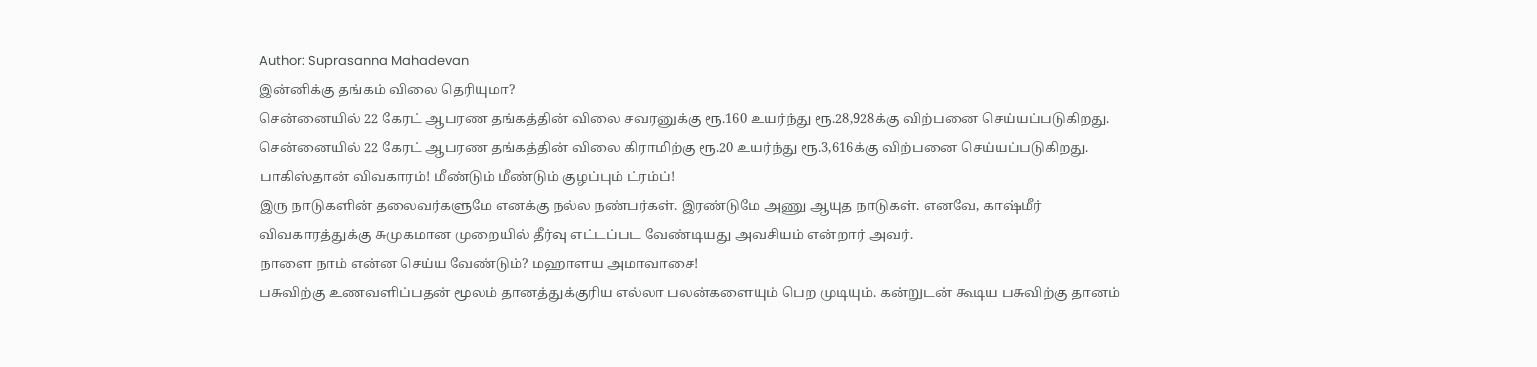Author: Suprasanna Mahadevan
இன்னிக்கு தங்கம் விலை தெரியுமா?
சென்னையில் 22 கேரட் ஆபரண தங்கத்தின் விலை சவரனுக்கு ரூ.160 உயர்ந்து ரூ.28,928க்கு விற்பனை செய்யப்படுகிறது. சென்னையில் 22 கேரட் ஆபரண தங்கத்தின் விலை கிராமிற்கு ரூ.20 உயர்ந்து ரூ.3,616க்கு விற்பனை செய்யப்படுகிறது.
பாகிஸ்தான் விவகாரம்! மீண்டும் மீண்டும் குழப்பும் ட்ரம்ப்!
இரு நாடுகளின் தலைவர்களுமே எனக்கு நல்ல நண்பர்கள். இரண்டுமே அணு ஆயுத நாடுகள். எனவே, காஷ்மீர் விவகாரத்துக்கு சுமுகமான முறையில் தீர்வு எட்டப்பட வேண்டியது அவசியம் என்றார் அவர்.
நாளை நாம் என்ன செய்ய வேண்டும்? மஹாளய அமாவாசை!
பசுவிற்கு உணவளிப்பதன் மூலம் தானத்துக்குரிய எல்லா பலன்களையும் பெற முடியும். கன்றுடன் கூடிய பசுவிற்கு தானம்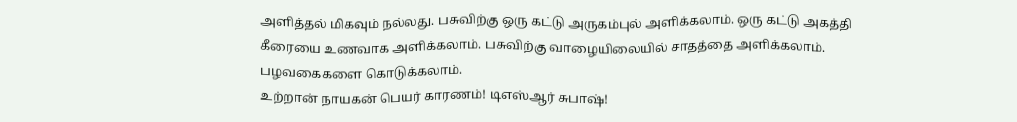அளித்தல் மிகவும் நல்லது. பசுவிற்கு ஒரு கட்டு அருகம்புல் அளிக்கலாம். ஒரு கட்டு அகத்தி கீரையை உணவாக அளிக்கலாம். பசுவிற்கு வாழையிலையில் சாதத்தை அளிக்கலாம். பழவகைகளை கொடுக்கலாம்.
உற்றான் நாயகன் பெயர் காரணம்! டிஎஸ்ஆர் சுபாஷ்!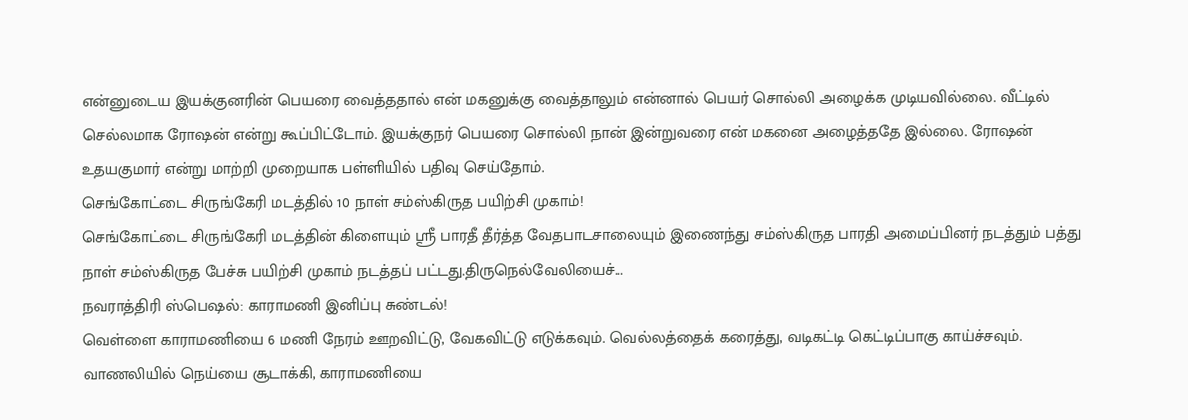என்னுடைய இயக்குனரின் பெயரை வைத்ததால் என் மகனுக்கு வைத்தாலும் என்னால் பெயர் சொல்லி அழைக்க முடியவில்லை. வீட்டில் செல்லமாக ரோஷன் என்று கூப்பிட்டோம். இயக்குநர் பெயரை சொல்லி நான் இன்றுவரை என் மகனை அழைத்ததே இல்லை. ரோஷன் உதயகுமார் என்று மாற்றி முறையாக பள்ளியில் பதிவு செய்தோம்.
செங்கோட்டை சிருங்கேரி மடத்தில் 10 நாள் சம்ஸ்கிருத பயிற்சி முகாம்!
செங்கோட்டை சிருங்கேரி மடத்தின் கிளையும் ஸ்ரீ பாரதீ தீர்த்த வேதபாடசாலையும் இணைந்து சம்ஸ்கிருத பாரதி அமைப்பினர் நடத்தும் பத்து நாள் சம்ஸ்கிருத பேச்சு பயிற்சி முகாம் நடத்தப் பட்டது.திருநெல்வேலியைச்...
நவராத்திரி ஸ்பெஷல்: காராமணி இனிப்பு சுண்டல்!
வெள்ளை காராமணியை 6 மணி நேரம் ஊறவிட்டு, வேகவிட்டு எடுக்கவும். வெல்லத்தைக் கரைத்து, வடிகட்டி கெட்டிப்பாகு காய்ச்சவும். வாணலியில் நெய்யை சூடாக்கி, காராமணியை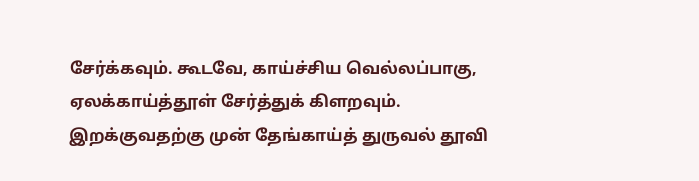சேர்க்கவும். கூடவே, காய்ச்சிய வெல்லப்பாகு, ஏலக்காய்த்தூள் சேர்த்துக் கிளறவும். இறக்குவதற்கு முன் தேங்காய்த் துருவல் தூவி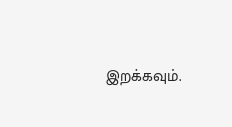இறக்கவும்.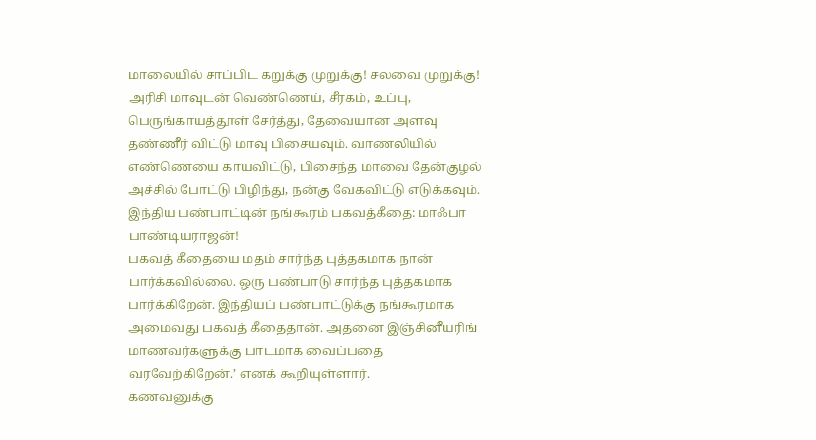மாலையில் சாப்பிட கறுக்கு முறுக்கு! சலவை முறுக்கு!
அரிசி மாவுடன் வெண்ணெய், சீரகம், உப்பு, பெருங்காயத்தூள் சேர்த்து, தேவையான அளவு தண்ணீர் விட்டு மாவு பிசையவும். வாணலியில் எண்ணெயை காயவிட்டு, பிசைந்த மாவை தேன்குழல் அச்சில் போட்டு பிழிந்து, நன்கு வேகவிட்டு எடுக்கவும்.
இந்திய பண்பாட்டின் நங்கூரம் பகவத்கீதை: மாஃபா பாண்டியராஜன்!
பகவத் கீதையை மதம் சார்ந்த புத்தகமாக நான் பார்க்கவில்லை. ஒரு பண்பாடு சார்ந்த புத்தகமாக பார்க்கிறேன். இந்தியப் பண்பாட்டுக்கு நங்கூரமாக அமைவது பகவத் கீதைதான். அதனை இஞ்சினீயரிங் மாணவர்களுக்கு பாடமாக வைப்பதை வரவேற்கிறேன்.’ எனக் கூறியுள்ளார்.
கணவனுக்கு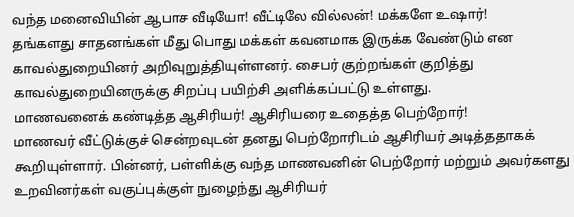வந்த மனைவியின் ஆபாச வீடியோ! வீட்டிலே வில்லன்! மக்களே உஷார்!
தங்களது சாதனங்கள் மீது பொது மக்கள் கவனமாக இருக்க வேண்டும் என காவல்துறையினர் அறிவுறுத்தியுள்ளனர். சைபர் குற்றங்கள் குறித்து காவல்துறையினருக்கு சிறப்பு பயிற்சி அளிக்கப்பட்டு உள்ளது.
மாணவனைக் கண்டித்த ஆசிரியர்! ஆசிரியரை உதைத்த பெற்றோர்!
மாணவர் வீட்டுக்குச் சென்றவுடன் தனது பெற்றோரிடம் ஆசிரியர் அடித்ததாகக் கூறியுள்ளார். பின்னர், பள்ளிக்கு வந்த மாணவனின் பெற்றோர் மற்றும் அவர்களது உறவினர்கள் வகுப்புக்குள் நுழைந்து ஆசிரியர்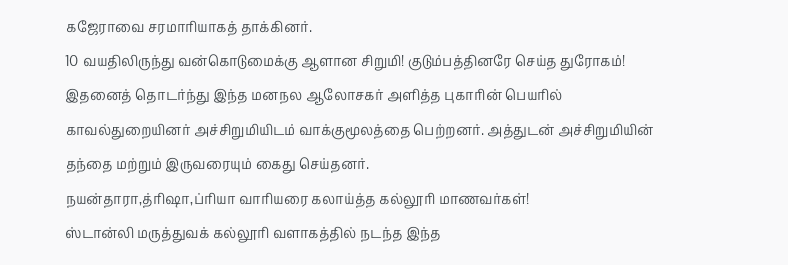கஜேராவை சரமாரியாகத் தாக்கினர்.
10 வயதிலிருந்து வன்கொடுமைக்கு ஆளான சிறுமி! குடும்பத்தினரே செய்த துரோகம்!
இதனைத் தொடர்ந்து இந்த மனநல ஆலோசகர் அளித்த புகாரின் பெயரில் காவல்துறையினர் அச்சிறுமியிடம் வாக்குமூலத்தை பெற்றனர். அத்துடன் அச்சிறுமியின் தந்தை மற்றும் இருவரையும் கைது செய்தனர்.
நயன்தாரா,த்ரிஷா,ப்ரியா வாரியரை கலாய்த்த கல்லூரி மாணவர்கள்!
ஸ்டான்லி மருத்துவக் கல்லூரி வளாகத்தில் நடந்த இந்த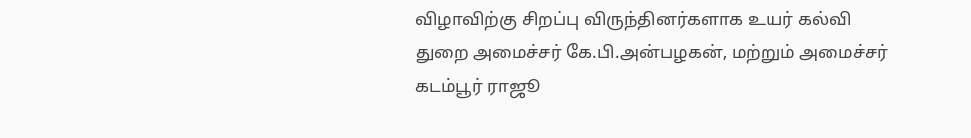விழாவிற்கு சிறப்பு விருந்தினர்களாக உயர் கல்வி துறை அமைச்சர் கே.பி.அன்பழகன், மற்றும் அமைச்சர் கடம்பூர் ராஜூ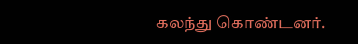கலந்து கொண்டனர்.